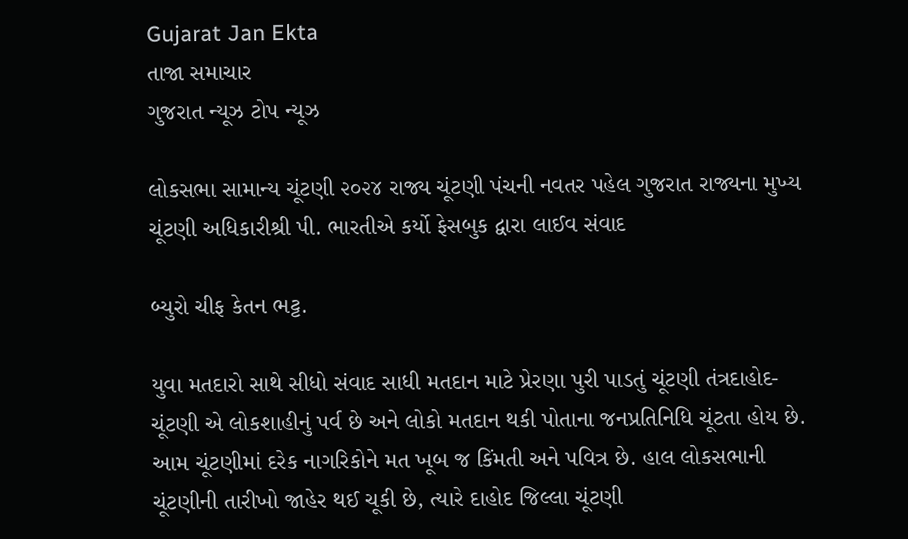Gujarat Jan Ekta
તાજા સમાચાર
ગુજરાત ન્યૂઝ ટોપ ન્યૂઝ

લોકસભા સામાન્ય ચૂંટણી ૨૦૨૪ રાજ્ય ચૂંટણી પંચની નવતર પહેલ ગુજરાત રાજ્યના મુખ્ય ચૂંટણી અધિકારીશ્રી પી. ભારતીએ કર્યો ફેસબુક દ્વારા લાઈવ સંવાદ

બ્યુરો ચીફ કેતન ભટ્ટ.

યુવા મતદારો સાથે સીધો સંવાદ સાધી મતદાન માટે પ્રેરણા પુરી પાડતું ચૂંટણી તંત્રદાહોદ- ચૂંટણી એ લોકશાહીનું પર્વ છે અને લોકો મતદાન થકી પોતાના જનપ્રતિનિધિ ચૂંટતા હોય છે. આમ ચૂંટણીમાં દરેક નાગરિકોને મત ખૂબ જ કિંમતી અને પવિત્ર છે. હાલ લોકસભાની ચૂંટણીની તારીખો જાહેર થઈ ચૂકી છે, ત્યારે દાહોદ જિલ્લા ચૂંટણી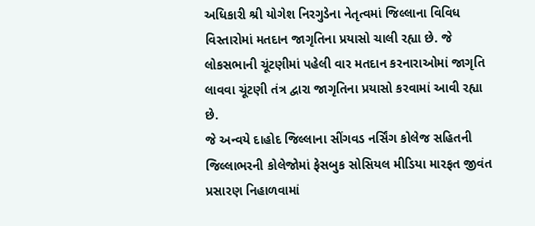અધિકારી શ્રી યોગેશ નિરગુડેના નેતૃત્વમાં જિલ્લાના વિવિધ વિસ્તારોમાં મતદાન જાગૃતિના પ્રયાસો ચાલી રહ્યા છે. જે લોકસભાની ચૂંટણીમાં પહેલી વાર મતદાન કરનારાઓમાં જાગૃતિ લાવવા ચૂંટણી તંત્ર દ્વારા જાગૃતિના પ્રયાસો કરવામાં આવી રહ્યા છે.
જે અન્વયે દાહોદ જિલ્લાના સીંગવડ નર્સિંગ કોલેજ સહિતની જિલ્લાભરની કોલેજોમાં ફેસબુક સોસિયલ મીડિયા મારફત જીવંત પ્રસારણ નિહાળવામાં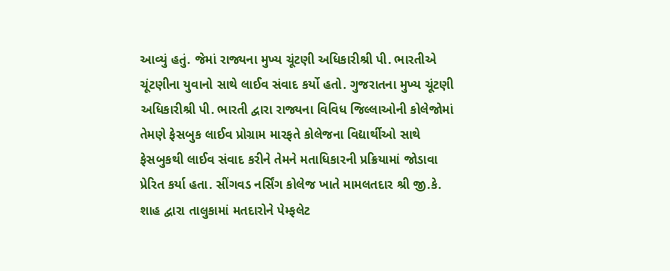આવ્યું હતું. જેમાં રાજ્યના મુખ્ય ચૂંટણી અધિકારીશ્રી પી. ભારતીએ ચૂંટણીના યુવાનો સાથે લાઈવ સંવાદ કર્યો હતો. ગુજરાતના મુખ્ય ચૂંટણી અધિકારીશ્રી પી. ભારતી દ્વારા રાજ્યના વિવિધ જિલ્લાઓની કોલેજોમાં તેમણે ફેસબુક લાઈવ પ્રોગ્રામ મારફતે કોલેજના વિદ્યાર્થીઓ સાથે ફેસબુકથી લાઈવ સંવાદ કરીને તેમને મતાધિકારની પ્રક્રિયામાં જોડાવા પ્રેરિત કર્યા હતા. સીંગવડ નર્સિંગ કોલેજ ખાતે મામલતદાર શ્રી જી.કે. શાહ દ્વારા તાલુકામાં મતદારોને પેમ્ફલેટ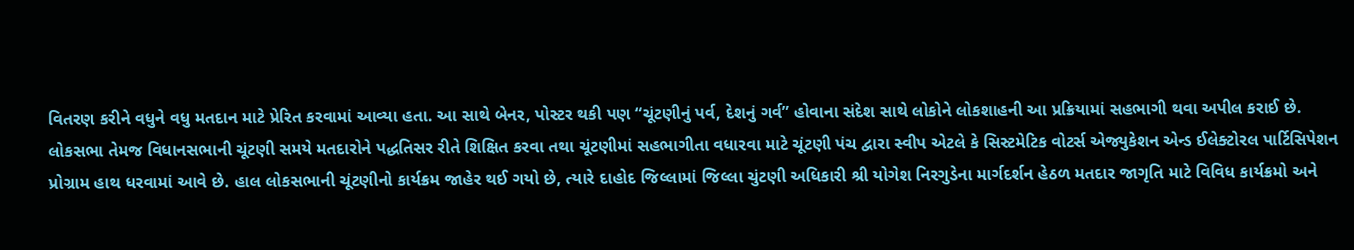વિતરણ કરીને વધુને વધુ મતદાન માટે પ્રેરિત કરવામાં આવ્યા હતા. આ સાથે બેનર, પોસ્ટર થકી પણ “ચૂંટણીનું પર્વ, દેશનું ગર્વ” હોવાના સંદેશ સાથે લોકોને લોકશાહની આ પ્રક્રિયામાં સહભાગી થવા અપીલ કરાઈ છે.
લોકસભા તેમજ વિધાનસભાની ચૂંટણી સમયે મતદારોને પદ્ધતિસર રીતે શિક્ષિત કરવા તથા ચૂંટણીમાં સહભાગીતા વધારવા માટે ચૂંટણી પંચ દ્વારા સ્વીપ એટલે કે સિસ્ટમેટિક વોટર્સ એજ્યુકેશન એન્ડ ઈલેક્ટોરલ પાર્ટિસિપેશન પ્રોગ્રામ હાથ ધરવામાં આવે છે. હાલ લોકસભાની ચૂંટણીનો કાર્યક્રમ જાહેર થઈ ગયો છે, ત્યારે દાહોદ જિલ્લામાં જિલ્લા ચુંટણી અધિકારી શ્રી યોગેશ નિરગુડેના માર્ગદર્શન હેઠળ મતદાર જાગૃતિ માટે વિવિધ કાર્યક્રમો અને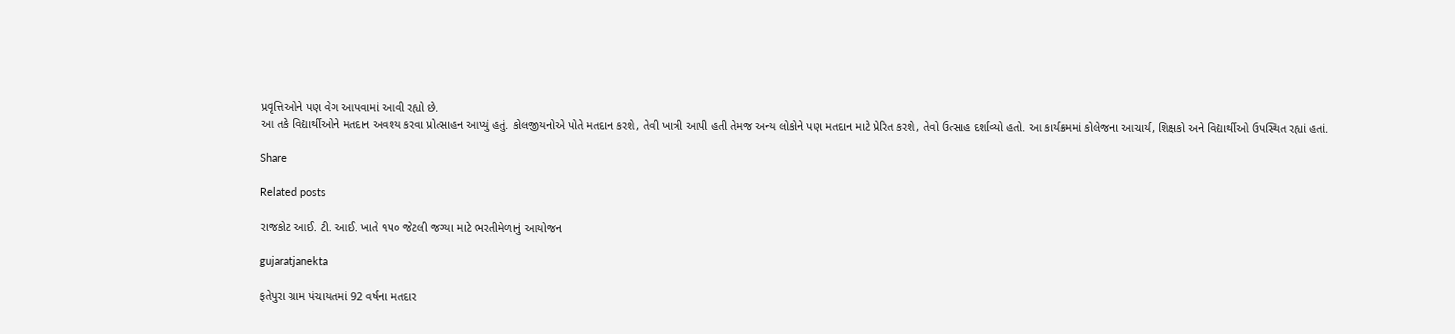પ્રવૃત્તિઓને પણ વેગ આપવામાં આવી રહ્યો છે.
આ તકે વિદ્યાર્થીઓને મતદાન અવશ્ય કરવા પ્રોત્સાહન આપ્યું હતું. કોલજીયનોએ પોતે મતદાન કરશે, તેવી ખાત્રી આપી હતી તેમજ અન્ય લોકોને પણ મતદાન માટે પ્રેરિત કરશે, તેવો ઉત્સાહ દર્શાવ્યો હતો. આ કાર્યક્રમમાં કોલેજના આચાર્ય, શિક્ષકો અને વિદ્યાર્થીઓ ઉપસ્થિત રહ્યાં હતાં.

Share

Related posts

રાજકોટ આઈ. ટી. આઈ. ખાતે ૧૫૦ જેટલી જગ્યા માટે ભરતીમેળાનું આયોજન

gujaratjanekta

ફતેપુરા ગ્રામ પંચાયતમાં 92 વર્ષના મતદાર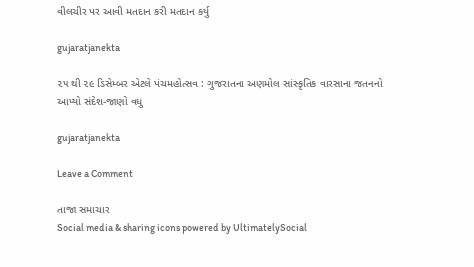વીલચીર પર આવી મતદાન કરી મતદાન કર્યુ

gujaratjanekta

૨૫ થી ૨૯ ડિસેમ્બર એટલે પંચમહોત્સવ : ગુજરાતના અણમોલ સાંસ્કૃતિક વારસાના જતનનો આપ્યો સંદેશ-જાણો વધુ

gujaratjanekta

Leave a Comment

તાજા સમાચાર
Social media & sharing icons powered by UltimatelySocial